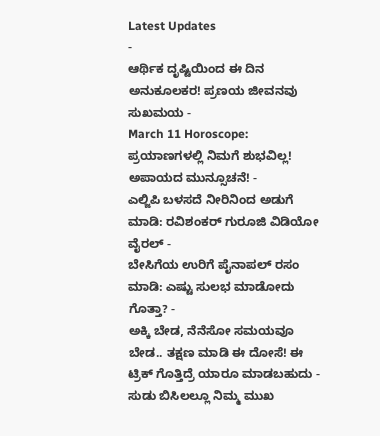Latest Updates
-
ಆರ್ಥಿಕ ದೃಷ್ಟಿಯಿಂದ ಈ ದಿನ ಅನುಕೂಲಕರ! ಪ್ರಣಯ ಜೀವನವು ಸುಖಮಯ -
March 11 Horoscope: ಪ್ರಯಾಣಗಳಲ್ಲಿ ನಿಮಗೆ ಶುಭವಿಲ್ಲ! ಅಪಾಯದ ಮುನ್ಸೂಚನೆ! -
ಎಲ್ಜಿಪಿ ಬಳಸದೆ ನೀರಿನಿಂದ ಅಡುಗೆ ಮಾಡಿ: ರವಿಶಂಕರ್ ಗುರೂಜಿ ವಿಡಿಯೋ ವೈರಲ್ -
ಬೇಸಿಗೆಯ ಉರಿಗೆ ಪೈನಾಪಲ್ ರಸಂ ಮಾಡಿ: ಎಷ್ಟು ಸುಲಭ ಮಾಡೋದು ಗೊತ್ತಾ? -
ಅಕ್ಕಿ ಬೇಡ, ನೆನೆಸೋ ಸಮಯವೂ ಬೇಡ.. ತಕ್ಷಣ ಮಾಡಿ ಈ ದೋಸೆ! ಈ ಟ್ರಿಕ್ ಗೊತ್ತಿದ್ರೆ ಯಾರೂ ಮಾಡಬಹುದು -
ಸುಡು ಬಿಸಿಲಲ್ಲೂ ನಿಮ್ಮ ಮುಖ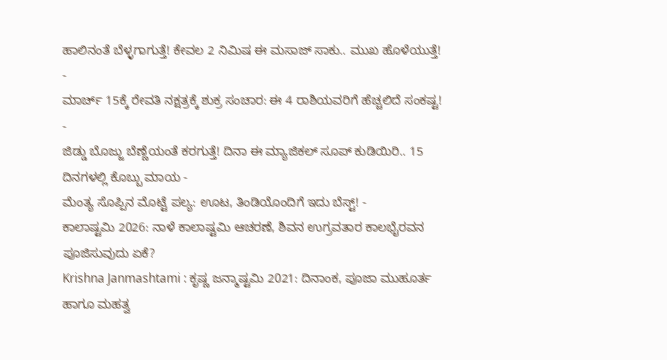ಹಾಲಿನಂತೆ ಬೆಳ್ಳಗಾಗುತ್ತೆ! ಕೇವಲ 2 ನಿಮಿಷ ಈ ಮಸಾಜ್ ಸಾಕು.. ಮುಖ ಹೊಳೆಯುತ್ತೆ! -
ಮಾರ್ಚ್ 15ಕ್ಕೆ ರೇವತಿ ನಕ್ಷತ್ರಕ್ಕೆ ಶುಕ್ರ ಸಂಚಾರ: ಈ 4 ರಾಶಿಯವರಿಗೆ ಹೆಚ್ಚಲಿದೆ ಸಂಕಷ್ಟ! -
ಜಿಡ್ಡು ಬೊಜ್ಜು ಬೆಣ್ಣೆಯಂತೆ ಕರಗುತ್ತೆ! ದಿನಾ ಈ ಮ್ಯಾಜಿಕಲ್ ಸೂಪ್ ಕುಡಿಯಿರಿ.. 15 ದಿನಗಳಲ್ಲಿ ಕೊಬ್ಬು ಮಾಯ -
ಮೆಂತ್ಯ ಸೊಪ್ಪಿನ ಮೊಟ್ಟೆ ಪಲ್ಯ: ಊಟ, ತಿಂಡಿಯೊಂದಿಗೆ ಇದು ಬೆಸ್ಟ್! -
ಕಾಲಾಷ್ಟಮಿ 2026: ನಾಳೆ ಕಾಲಾಷ್ಟಮಿ ಆಚರಣೆ, ಶಿವನ ಉಗ್ರವತಾರ ಕಾಲಭೈರವನ ಪೂಜಿಸುವುದು ಏಕೆ?
Krishna Janmashtami : ಕೃಷ್ಣ ಜನ್ಮಾಷ್ಟಮಿ 2021: ದಿನಾಂಕ, ಪೂಜಾ ಮುಹೂರ್ತ ಹಾಗೂ ಮಹತ್ವ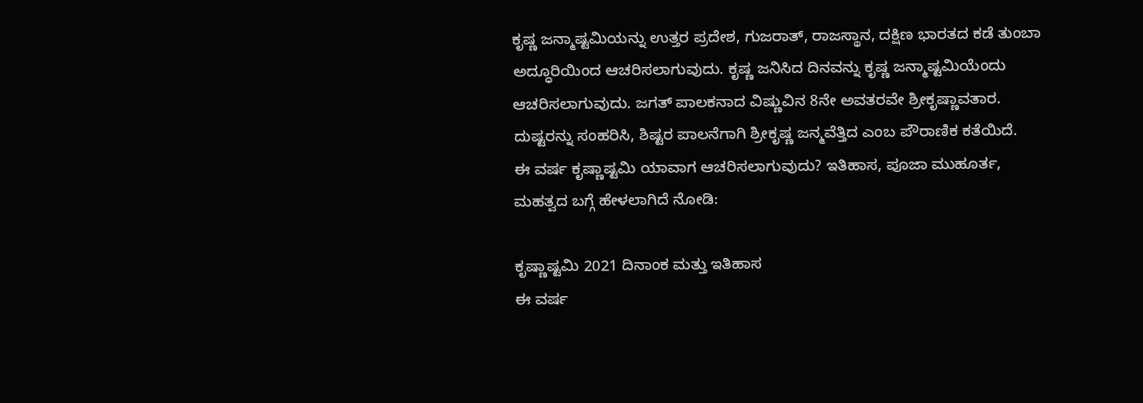ಕೃಷ್ಣ ಜನ್ಮಾಷ್ಟಮಿಯನ್ನು ಉತ್ತರ ಪ್ರದೇಶ, ಗುಜರಾತ್, ರಾಜಸ್ಥಾನ, ದಕ್ಷಿಣ ಭಾರತದ ಕಡೆ ತುಂಬಾ ಅದ್ಧೂರಿಯಿಂದ ಆಚರಿಸಲಾಗುವುದು. ಕೃಷ್ಣ ಜನಿಸಿದ ದಿನವನ್ನು ಕೃಷ್ಣ ಜನ್ಮಾಷ್ಟಮಿಯೆಂದು ಆಚರಿಸಲಾಗುವುದು. ಜಗತ್ ಪಾಲಕನಾದ ವಿಷ್ಣುವಿನ 8ನೇ ಅವತರವೇ ಶ್ರೀಕೃಷ್ಣಾವತಾರ. ದುಷ್ಟರನ್ನು ಸಂಹರಿಸಿ, ಶಿಷ್ಟರ ಪಾಲನೆಗಾಗಿ ಶ್ರೀಕೃಷ್ಣ ಜನ್ಮವೆತ್ತಿದ ಎಂಬ ಪೌರಾಣಿಕ ಕತೆಯಿದೆ.
ಈ ವರ್ಷ ಕೃಷ್ಣಾಷ್ಟಮಿ ಯಾವಾಗ ಆಚರಿಸಲಾಗುವುದು? ಇತಿಹಾಸ, ಪೂಜಾ ಮುಹೂರ್ತ, ಮಹತ್ವದ ಬಗ್ಗೆ ಹೇಳಲಾಗಿದೆ ನೋಡಿ:

ಕೃಷ್ಣಾಷ್ಟಮಿ 2021 ದಿನಾಂಕ ಮತ್ತು ಇತಿಹಾಸ
ಈ ವರ್ಷ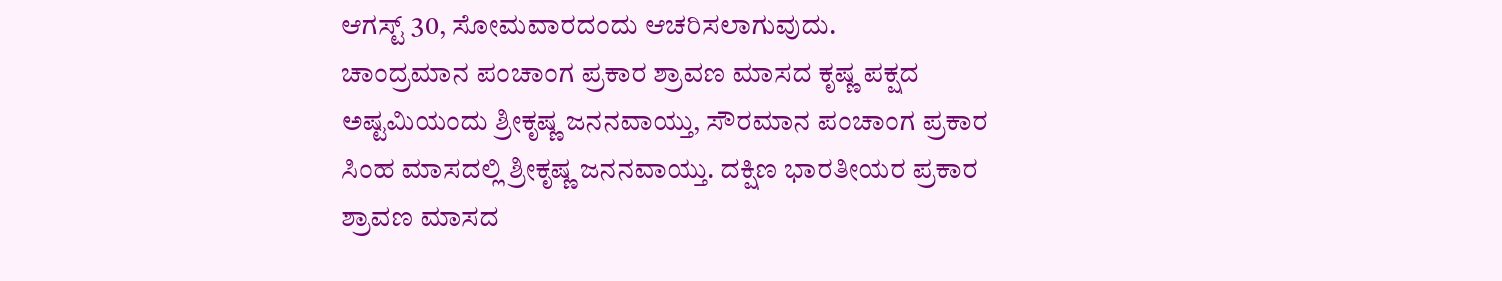ಆಗಸ್ಟ್ 30, ಸೋಮವಾರದಂದು ಆಚರಿಸಲಾಗುವುದು.
ಚಾಂದ್ರಮಾನ ಪಂಚಾಂಗ ಪ್ರಕಾರ ಶ್ರಾವಣ ಮಾಸದ ಕೃಷ್ಣ ಪಕ್ಷದ ಅಷ್ಟಮಿಯಂದು ಶ್ರೀಕೃಷ್ಣ ಜನನವಾಯ್ತು, ಸೌರಮಾನ ಪಂಚಾಂಗ ಪ್ರಕಾರ ಸಿಂಹ ಮಾಸದಲ್ಲಿ ಶ್ರೀಕೃಷ್ಣ ಜನನವಾಯ್ತು. ದಕ್ಷಿಣ ಭಾರತೀಯರ ಪ್ರಕಾರ ಶ್ರಾವಣ ಮಾಸದ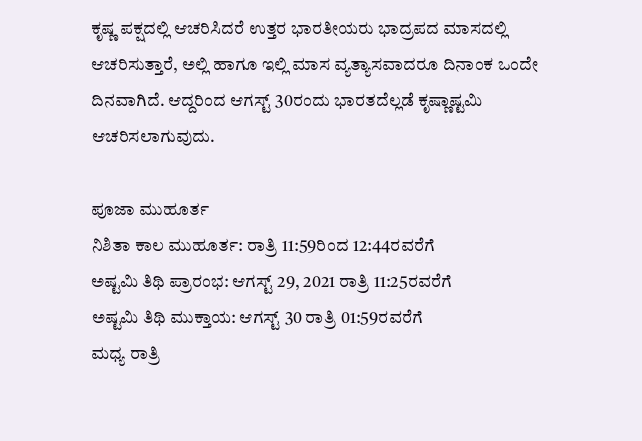ಕೃಷ್ಣ ಪಕ್ಷದಲ್ಲಿ ಆಚರಿಸಿದರೆ ಉತ್ತರ ಭಾರತೀಯರು ಭಾದ್ರಪದ ಮಾಸದಲ್ಲಿ ಆಚರಿಸುತ್ತಾರೆ, ಅಲ್ಲಿ ಹಾಗೂ ಇಲ್ಲಿ ಮಾಸ ವ್ಯತ್ಯಾಸವಾದರೂ ದಿನಾಂಕ ಒಂದೇ ದಿನವಾಗಿದೆ. ಆದ್ದರಿಂದ ಆಗಸ್ಟ್ 30ರಂದು ಭಾರತದೆಲ್ಲಡೆ ಕೃಷ್ಣಾಷ್ಟಮಿ ಆಚರಿಸಲಾಗುವುದು.

ಪೂಜಾ ಮುಹೂರ್ತ
ನಿಶಿತಾ ಕಾಲ ಮುಹೂರ್ತ: ರಾತ್ರಿ 11:59ರಿಂದ 12:44ರವರೆಗೆ
ಅಷ್ಟಮಿ ತಿಥಿ ಪ್ರಾರಂಭ: ಆಗಸ್ಟ್ 29, 2021 ರಾತ್ರಿ 11:25ರವರೆಗೆ
ಅಷ್ಟಮಿ ತಿಥಿ ಮುಕ್ತಾಯ: ಆಗಸ್ಟ್ 30 ರಾತ್ರಿ 01:59ರವರೆಗೆ
ಮಧ್ಯ ರಾತ್ರಿ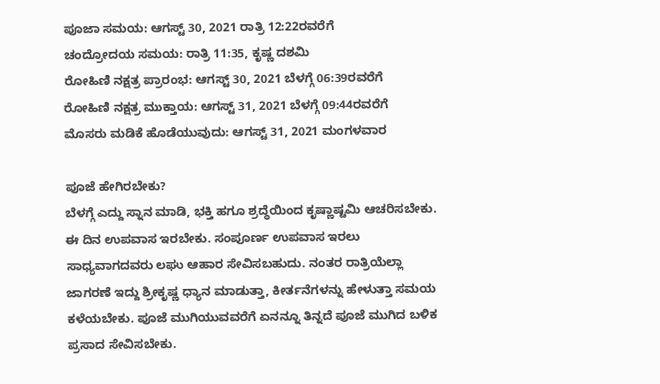ಪೂಜಾ ಸಮಯ: ಆಗಸ್ಟ್ 30, 2021 ರಾತ್ರಿ 12:22ರವರೆಗೆ
ಚಂದ್ರೋದಯ ಸಮಯ: ರಾತ್ರಿ 11:35, ಕೃಷ್ಣ ದಶಮಿ
ರೋಹಿಣಿ ನಕ್ಷತ್ರ ಪ್ರಾರಂಭ: ಆಗಸ್ಟ್ 30, 2021 ಬೆಳಗ್ಗೆ 06:39ರವರೆಗೆ
ರೋಹಿಣಿ ನಕ್ಷತ್ರ ಮುಕ್ತಾಯ: ಆಗಸ್ಟ್ 31, 2021 ಬೆಳಗ್ಗೆ 09:44ರವರೆಗೆ
ಮೊಸರು ಮಡಿಕೆ ಹೊಡೆಯುವುದು: ಆಗಸ್ಟ್ 31, 2021 ಮಂಗಳವಾರ

ಪೂಜೆ ಹೇಗಿರಬೇಕು?
ಬೆಳಗ್ಗೆ ಎದ್ದು ಸ್ನಾನ ಮಾಡಿ, ಭಕ್ತಿ ಹಗೂ ಶ್ರದ್ಧೆಯಿಂದ ಕೃಷ್ಣಾಷ್ಟಮಿ ಆಚರಿಸಬೇಕು. ಈ ದಿನ ಉಪವಾಸ ಇರಬೇಕು. ಸಂಪೂರ್ಣ ಉಪವಾಸ ಇರಲು ಸಾಧ್ಯವಾಗದವರು ಲಘು ಆಹಾರ ಸೇವಿಸಬಹುದು. ನಂತರ ರಾತ್ರಿಯೆಲ್ಲಾ ಜಾಗರಣೆ ಇದ್ದು ಶ್ರೀಕೃಷ್ಣ ಧ್ಯಾನ ಮಾಡುತ್ತಾ, ಕೀರ್ತನೆಗಳನ್ನು ಹೇಳುತ್ತಾ ಸಮಯ ಕಳೆಯಬೇಕು. ಪೂಜೆ ಮುಗಿಯುವವರೆಗೆ ಏನನ್ನೂ ತಿನ್ನದೆ ಪೂಜೆ ಮುಗಿದ ಬಳಿಕ ಪ್ರಸಾದ ಸೇವಿಸಬೇಕು.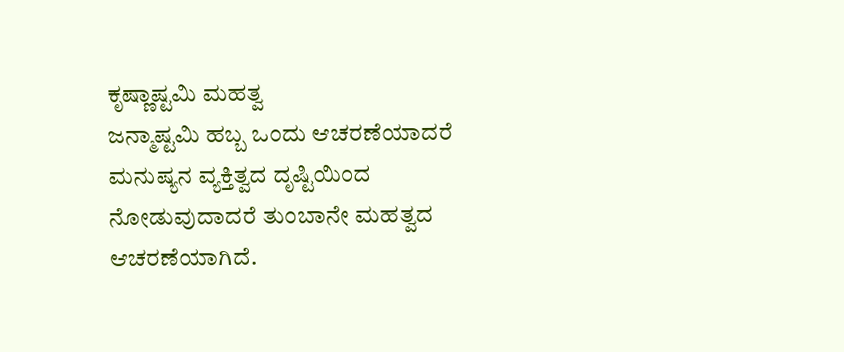ಕೃಷ್ಣಾಷ್ಟಮಿ ಮಹತ್ವ
ಜನ್ಮಾಷ್ಟಮಿ ಹಬ್ಬ ಒಂದು ಆಚರಣೆಯಾದರೆ ಮನುಷ್ಯನ ವ್ಯಕ್ತಿತ್ವದ ದೃಷ್ಟಿಯಿಂದ ನೋಡುವುದಾದರೆ ತುಂಬಾನೇ ಮಹತ್ವದ ಆಚರಣೆಯಾಗಿದೆ.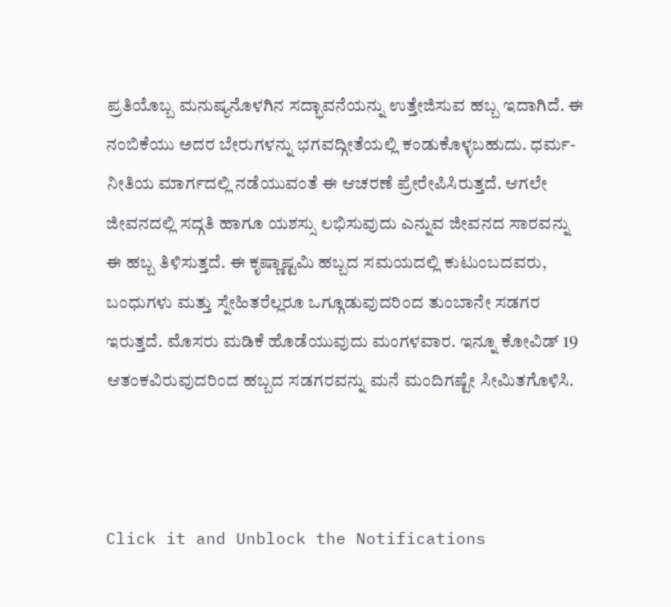ಪ್ರತಿಯೊಬ್ಬ ಮನುಷ್ಯನೊಳಗಿನ ಸದ್ಭಾವನೆಯನ್ನು ಉತ್ತೇಜಿಸುವ ಹಬ್ಬ ಇದಾಗಿದೆ. ಈ ನಂಬಿಕೆಯು ಅದರ ಬೇರುಗಳನ್ನು ಭಗವದ್ಗೀತೆಯಲ್ಲಿ ಕಂಡುಕೊಳ್ಳಬಹುದು. ಧರ್ಮ-ನೀತಿಯ ಮಾರ್ಗದಲ್ಲಿ ನಡೆಯುವಂತೆ ಈ ಆಚರಣೆ ಪ್ರೇರೇಪಿಸಿರುತ್ತದೆ. ಆಗಲೇ ಜೀವನದಲ್ಲಿ ಸದ್ಗತಿ ಹಾಗೂ ಯಶಸ್ಸು ಲಭಿಸುವುದು ಎನ್ನುವ ಜೀವನದ ಸಾರವನ್ನು ಈ ಹಬ್ಬ ತಿಳಿಸುತ್ತದೆ. ಈ ಕೃಷ್ಣಾಷ್ಟಮಿ ಹಬ್ಬದ ಸಮಯದಲ್ಲಿ ಕುಟುಂಬದವರು, ಬಂಧುಗಳು ಮತ್ತು ಸ್ನೇಹಿತರೆಲ್ಲರೂ ಒಗ್ಗೂಡುವುದರಿಂದ ತುಂಬಾನೇ ಸಡಗರ ಇರುತ್ತದೆ. ಮೊಸರು ಮಡಿಕೆ ಹೊಡೆಯುವುದು ಮಂಗಳವಾರ. ಇನ್ನೂ ಕೋವಿಡ್ 19 ಆತಂಕವಿರುವುದರಿಂದ ಹಬ್ಬದ ಸಡಗರವನ್ನು ಮನೆ ಮಂದಿಗಷ್ಟೇ ಸೀಮಿತಗೊಳಿಸಿ.



Click it and Unblock the Notifications